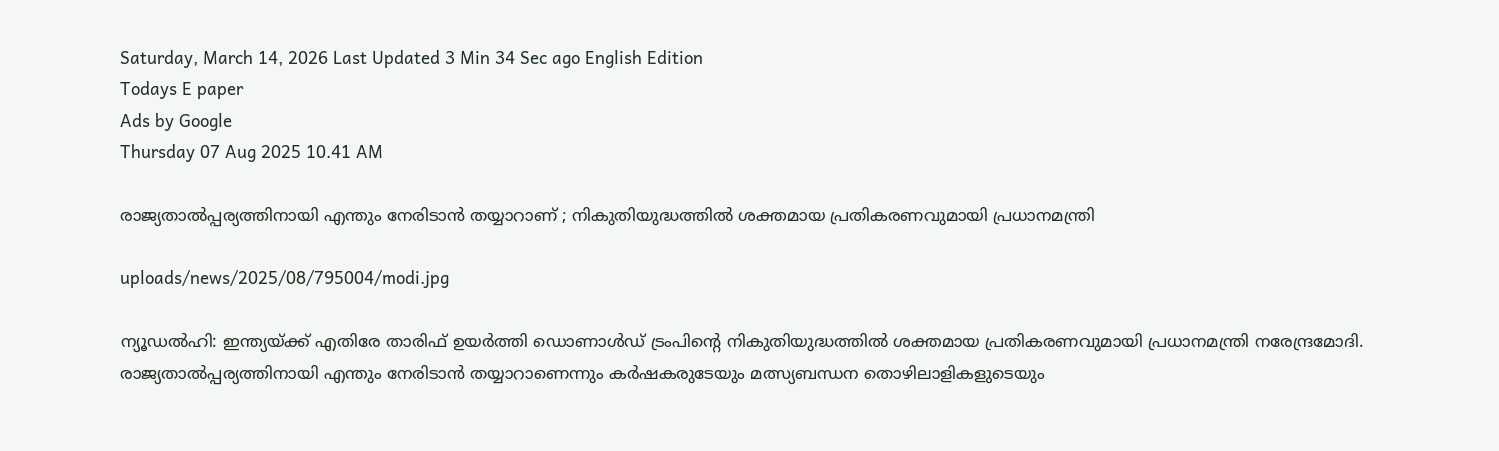Saturday, March 14, 2026 Last Updated 3 Min 34 Sec ago English Edition
Todays E paper
Ads by Google
Thursday 07 Aug 2025 10.41 AM

രാജ്യതാല്‍പ്പര്യത്തിനായി എന്തും നേരിടാന്‍ തയ്യാറാണ് ; നികുതിയുദ്ധത്തില്‍ ശക്തമായ പ്രതികരണവുമായി പ്രധാനമന്ത്രി

uploads/news/2025/08/795004/modi.jpg

ന്യൂഡല്‍ഹി: ഇന്ത്യയ്ക്ക് എതിരേ താരിഫ് ഉയര്‍ത്തി ഡൊണാള്‍ഡ് ട്രംപിന്റെ നികുതിയുദ്ധത്തില്‍ ശക്തമായ പ്രതികരണവുമായി പ്രധാനമന്ത്രി നരേന്ദ്രമോദി. രാജ്യതാല്‍പ്പര്യത്തിനായി എന്തും നേരിടാന്‍ തയ്യാറാണെന്നും കര്‍ഷകരുടേയും മത്സ്യബന്ധന തൊഴിലാളികളുടെയും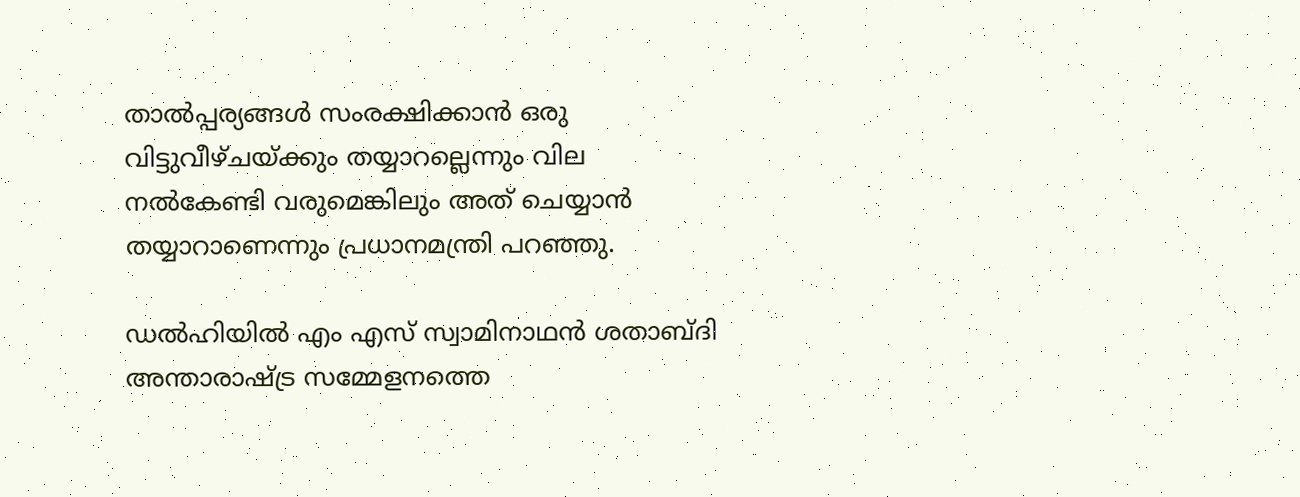താല്‍പ്പര്യങ്ങള്‍ സംരക്ഷിക്കാന്‍ ഒരു വിട്ടുവീഴ്ചയ്ക്കും തയ്യാറല്ലെന്നും വില നല്‍കേണ്ടി വരുമെങ്കിലും അത് ചെയ്യാന്‍ തയ്യാറാണെന്നും പ്രധാനമന്ത്രി പറഞ്ഞു.

ഡല്‍ഹിയില്‍ എം എസ് സ്വാമിനാഥന്‍ ശതാബ്ദി അന്താരാഷ്ട്ര സമ്മേളനത്തെ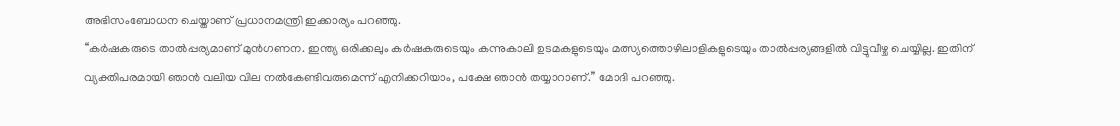അഭിസംബോധന ചെയ്താണ് പ്രധാനമന്ത്രി ഇക്കാര്യം പറഞ്ഞു.
‘‘കര്‍ഷകരുടെ താല്‍പ്പര്യമാണ് മുന്‍ഗണന. ഇന്ത്യ ഒരിക്കലും കര്‍ഷകരുടെയും കന്നുകാലി ഉടമകളുടെയും മത്സ്യത്തൊഴിലാളികളുടെയും താല്‍പ്പര്യങ്ങളില്‍ വിട്ടുവീഴ്ച ചെയ്യില്ല. ഇതിന് വ്യക്തിപരമായി ഞാന്‍ വലിയ വില നല്‍കേണ്ടിവരുമെന്ന് എനിക്കറിയാം, പക്ഷേ ഞാന്‍ തയ്യാറാണ്.’’ മോദി പറഞ്ഞു.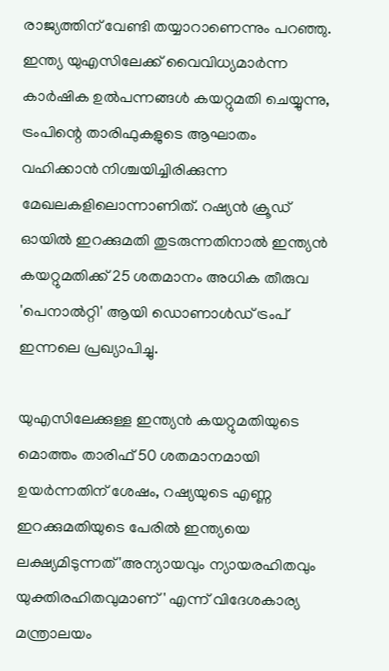രാജ്യത്തിന് വേണ്ടി തയ്യാറാണെന്നും പറഞ്ഞു. ഇന്ത്യ യുഎസിലേക്ക് വൈവിധ്യമാര്‍ന്ന കാര്‍ഷിക ഉല്‍പന്നങ്ങള്‍ കയറ്റുമതി ചെയ്യുന്നു, ട്രംപിന്റെ താരിഫുകളുടെ ആഘാതം വഹിക്കാന്‍ നിശ്ചയിച്ചിരിക്കുന്ന മേഖലകളിലൊന്നാണിത്. റഷ്യന്‍ ക്രൂഡ് ഓയില്‍ ഇറക്കുമതി തുടരുന്നതിനാല്‍ ഇന്ത്യന്‍ കയറ്റുമതിക്ക് 25 ശതമാനം അധിക തീരുവ 'പെനാല്‍റ്റി' ആയി ഡൊണാള്‍ഡ് ട്രംപ് ഇന്നലെ പ്രഖ്യാപിച്ചു.

യുഎസിലേക്കുള്ള ഇന്ത്യന്‍ കയറ്റുമതിയുടെ മൊത്തം താരിഫ് 50 ശതമാനമായി ഉയര്‍ന്നതിന് ശേഷം, റഷ്യയുടെ എണ്ണ ഇറക്കുമതിയുടെ പേരില്‍ ഇന്ത്യയെ ലക്ഷ്യമിടുന്നത് 'അന്യായവും ന്യായരഹിതവും യുക്തിരഹിതവുമാണ്' എന്ന് വിദേശകാര്യ മന്ത്രാലയം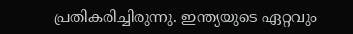പ്രതികരിച്ചിരുന്നു. ഇന്ത്യയുടെ ഏറ്റവും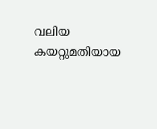വലിയ കയറ്റുമതിയായ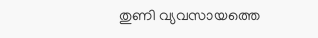തുണി വ്യവസായത്തെ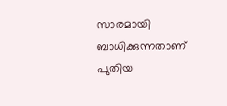സാരമായി ബാധിക്കുന്നതാണ് പുതിയ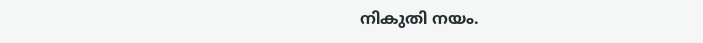നികുതി നയം.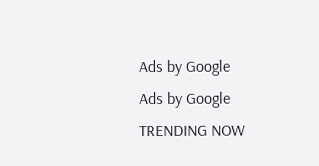Ads by Google
Ads by Google
TRENDING NOW